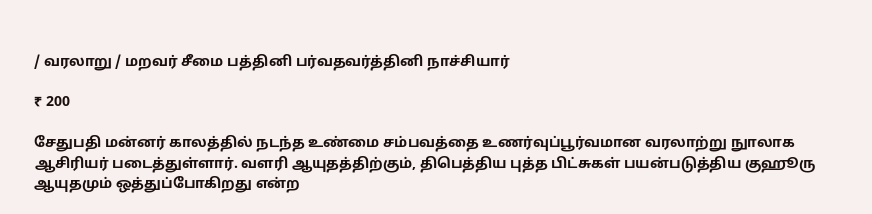/ வரலாறு / மறவர் சீமை பத்தினி பர்வதவர்த்தினி நாச்சியார்

₹ 200

சேதுபதி மன்னர் காலத்தில் நடந்த உண்மை சம்பவத்தை உணர்வுப்பூர்வமான வரலாற்று நுாலாக ஆசிரியர் படைத்துள்ளார். வளரி ஆயுதத்திற்கும், திபெத்திய புத்த பிட்சுகள் பயன்படுத்திய குஹூரு ஆயுதமும் ஒத்துப்போகிறது என்ற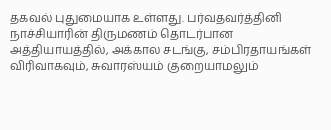தகவல் புதுமையாக உள்ளது. பர்வதவர்த்தினி நாச்சியாரின் திருமணம் தொடர்பான அத்தியாயத்தில், அக்கால சடங்கு, சம்பிரதாயங்கள் விரிவாகவும், சுவாரஸ்யம் குறையாமலும்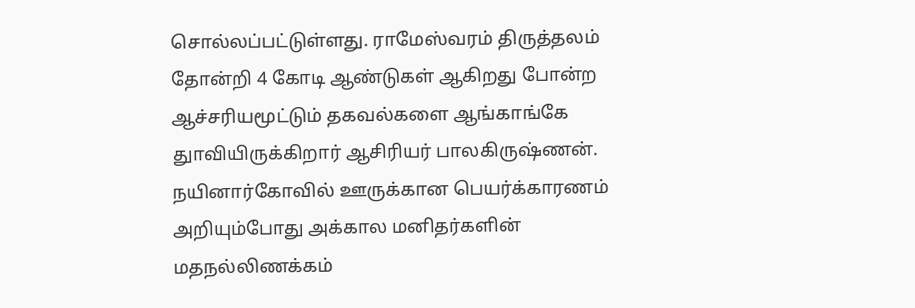சொல்லப்பட்டுள்ளது. ராமேஸ்வரம் திருத்தலம் தோன்றி 4 கோடி ஆண்டுகள் ஆகிறது போன்ற ஆச்சரியமூட்டும் தகவல்களை ஆங்காங்கே துாவியிருக்கிறார் ஆசிரியர் பாலகிருஷ்ணன். நயினார்கோவில் ஊருக்கான பெயர்க்காரணம் அறியும்போது அக்கால மனிதர்களின் மதநல்லிணக்கம்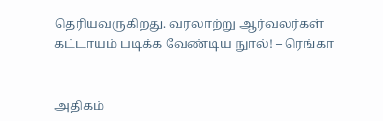தெரியவருகிறது. வரலாற்று ஆர்வலர்கள் கட்டாயம் படிக்க வேண்டிய நுால்! – ரெங்கா


அதிகம்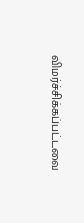விமர்ச்சிக்கப்பட்டவை